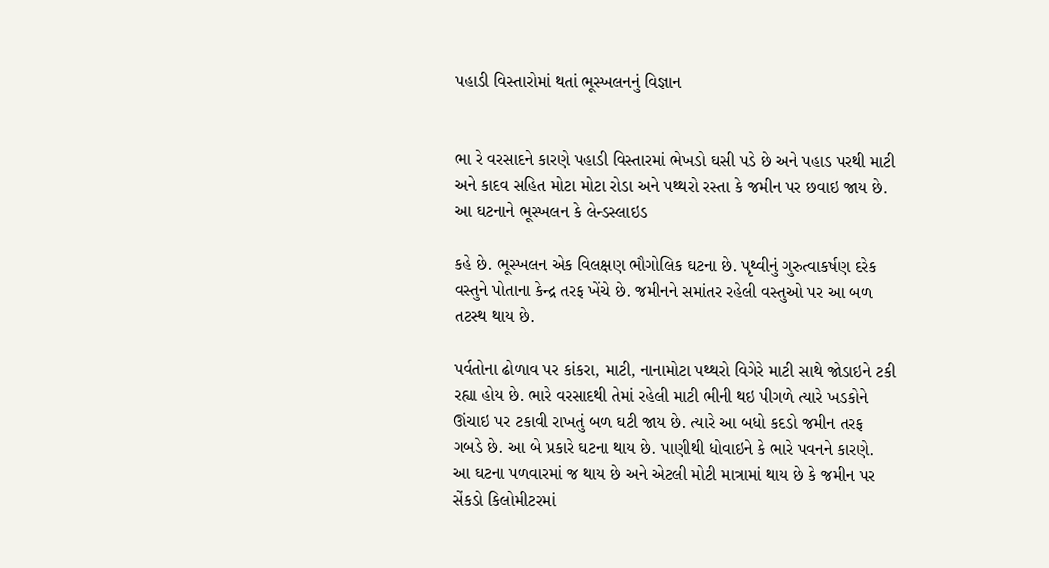પહાડી વિસ્તારોમાં થતાં ભૂસ્ખલનનું વિજ્ઞાન


ભા રે વરસાદને કારણે પહાડી વિસ્તારમાં ભેખડો ઘસી પડે છે અને પહાડ પરથી માટી અને કાદવ સહિત મોટા મોટા રોડા અને પથ્થરો રસ્તા કે જમીન પર છવાઇ જાય છે. આ ઘટનાને ભૂસ્ખલન કે લેન્ડસ્લાઇડ

કહે છે. ભૂસ્ખલન એક વિલક્ષણ ભૌગોલિક ઘટના છે. પૃથ્વીનું ગુરુત્વાકર્ષણ દરેક વસ્તુને પોતાના કેન્દ્ર તરફ ખેંચે છે. જમીનને સમાંતર રહેલી વસ્તુઓ પર આ બળ તટસ્થ થાય છે.

પર્વતોના ઢોળાવ પર કાંકરા, માટી, નાનામોટા પથ્થરો વિગેરે માટી સાથે જોડાઇને ટકી રહ્યા હોય છે. ભારે વરસાદથી તેમાં રહેલી માટી ભીની થઇ પીગળે ત્યારે ખડકોને ઊંચાઇ પર ટકાવી રાખતું બળ ઘટી જાય છે. ત્યારે આ બધો કદડો જમીન તરફ ગબડે છે. આ બે પ્રકારે ઘટના થાય છે. પાણીથી ધોવાઇને કે ભારે પવનને કારણે. આ ઘટના પળવારમાં જ થાય છે અને એટલી મોટી માત્રામાં થાય છે કે જમીન પર સેંકડો કિલોમીટરમાં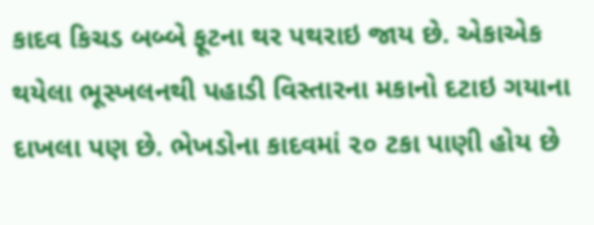કાદવ કિચડ બબ્બે ફૂટના થર પથરાઇ જાય છે. એકાએક થયેલા ભૂસ્ખલનથી પહાડી વિસ્તારના મકાનો દટાઇ ગયાના દાખલા પણ છે. ભેખડોના કાદવમાં ૨૦ ટકા પાણી હોય છે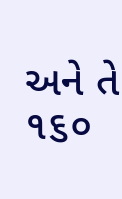અને તે ૧૬૦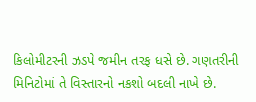કિલોમીટરની ઝડપે જમીન તરફ ધસે છે. ગણતરીની મિનિટોમાં તે વિસ્તારનો નકશો બદલી નાખે છે.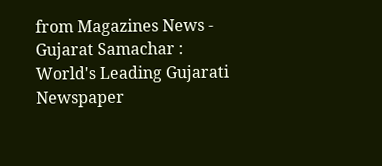from Magazines News - Gujarat Samachar : World's Leading Gujarati Newspaper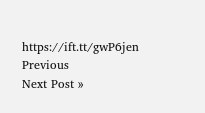https://ift.tt/gwP6jen
Previous
Next Post »